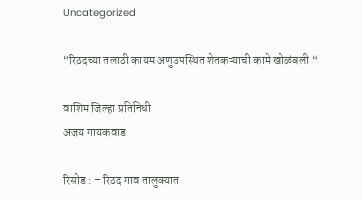Uncategorized

“रिठदच्या तलाठी कायम अणुउपस्थित शेतकऱ्याची कामे खोळंबली “

वाशिम जिल्हा प्रतिनिधी
अजय गायकवाड

रिसोड : – रिठद गाव तालुक्यात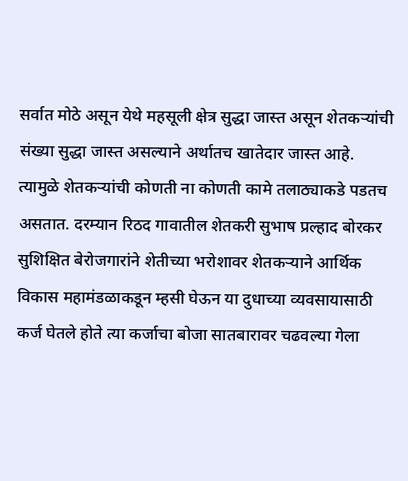सर्वात मोठे असून येथे महसूली क्षेत्र सुद्धा जास्त असून शेतकऱ्यांची संख्या सुद्धा जास्त असल्याने अर्थातच खातेदार जास्त आहे. त्यामुळे शेतकऱ्यांची कोणती ना कोणती कामे तलाठ्याकडे पडतच असतात. दरम्यान रिठद गावातील शेतकरी सुभाष प्रल्हाद बोरकर सुशिक्षित बेरोजगारांने शेतीच्या भरोशावर शेतकऱ्याने आर्थिक विकास महामंडळाकडून म्हसी घेऊन या दुधाच्या व्यवसायासाठी कर्ज घेतले होते त्या कर्जाचा बोजा सातबारावर चढवल्या गेला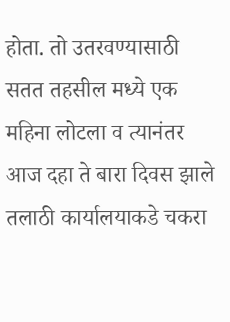होता. तो उतरवण्यासाठी सतत तहसील मध्ये एक महिना लोटला व त्यानंतर आज दहा ते बारा दिवस झाले तलाठी कार्यालयाकडे चकरा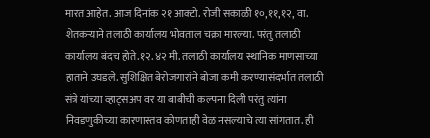मारत आहेत. आज दिनांक २१ आक्टो. रोजी सकाळी १०,११,१२, वा. शेतकऱ्याने तलाठी कार्यालय भोवताल चक्रा मारल्या. परंतु तलाठी कार्यालय बंदच होते.१२.४२ मी. तलाठी कार्यालय स्थानिक माणसाच्या हाताने उघडले. सुशिक्षित बेरोजगारांने बोजा कमी करण्यासंदर्भात तलाठी संत्रे यांच्या व्हाट्सअप वर या बाबीची कल्पना दिली परंतु त्यांना निवडणुकीच्या कारणास्तव कोणताही वेळ नसल्याचे त्या सांगतात. ही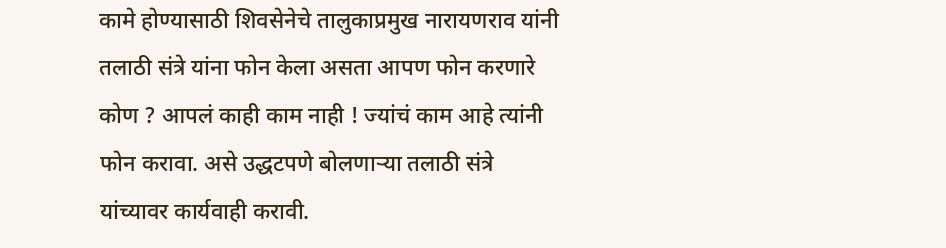कामे होण्यासाठी शिवसेनेचे तालुकाप्रमुख नारायणराव यांनी तलाठी संत्रे यांना फोन केला असता आपण फोन करणारे कोण ? आपलं काही काम नाही ! ज्यांचं काम आहे त्यांनी फोन करावा. असे उद्धटपणे बोलणार्‍या तलाठी संत्रे यांच्यावर कार्यवाही करावी.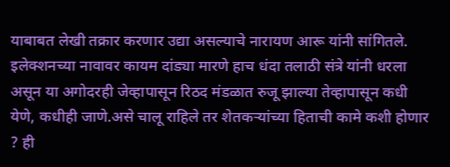याबाबत लेखी तक्रार करणार उद्या असल्याचे नारायण आरू यांनी सांगितले. इलेक्शनच्या नावावर कायम दांड्या मारणे हाच धंदा तलाठी संत्रे यांनी धरला असून या अगोदरही जेव्हापासून रिठद मंडळात रुजू झाल्या तेव्हापासून कधी येणे, कधीही जाणे.असे चालू राहिले तर शेतकऱ्यांच्या हिताची कामे कशी होणार ? ही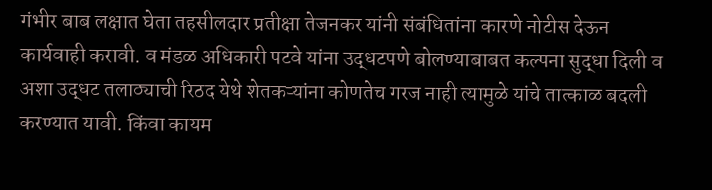गंभीर बाब लक्षात घेता तहसीलदार प्रतीक्षा तेजनकर यांनी संबंधितांना कारणे नोटीस देऊन कार्यवाही करावी. व मंडळ अधिकारी पटवे यांना उद्धटपणे बोलण्याबाबत कल्पना सुद्धा दिली व अशा उद्धट तलाठ्याची रिठद येथे शेतकऱ्यांना कोणतेच गरज नाही त्यामुळे यांचे तात्काळ बदली करण्यात यावी. किंवा कायम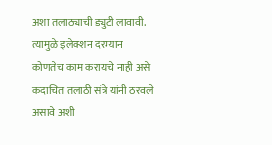अशा तलाठ्याची ड्युटी लावावी. त्यामुळे इलेक्शन दरम्यान कोणतेच काम करायचे नाही असे कदाचित तलाठी संत्रे यांनी ठरवले असावे अशी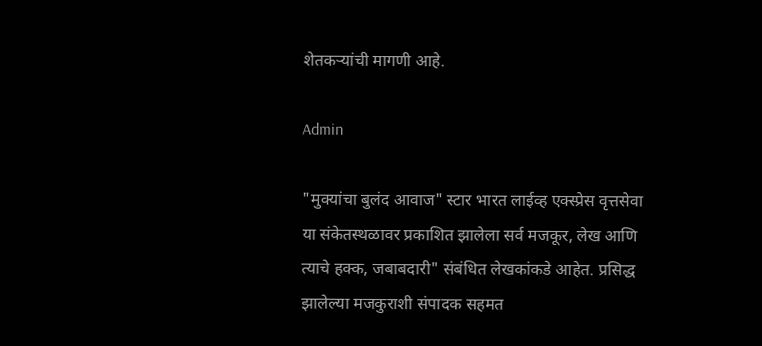शेतकऱ्यांची मागणी आहे.

Admin

"मुक्यांचा बुलंद आवाज" स्टार भारत लाईव्ह एक्स्प्रेस वृत्तसेवा या संकेतस्थळावर प्रकाशित झालेला सर्व मजकूर, लेख आणि त्याचे हक्क, जबाबदारी" संबंधित लेखकांकडे आहेत. प्रसिद्ध झालेल्या मजकुराशी संपादक सहमत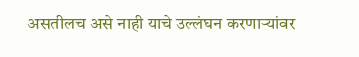असतीलच असे नाही याचे उल्लंघन करणाऱ्यांवर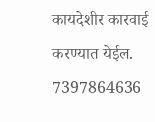कायदेशीर कारवाई करण्यात येईल. 7397864636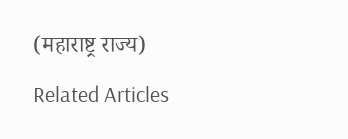(महाराष्ट्र राज्य)

Related Articles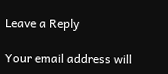Leave a Reply

Your email address will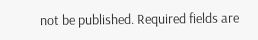not be published. Required fields are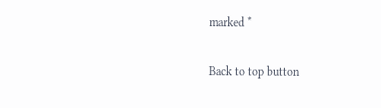marked *

Back to top button